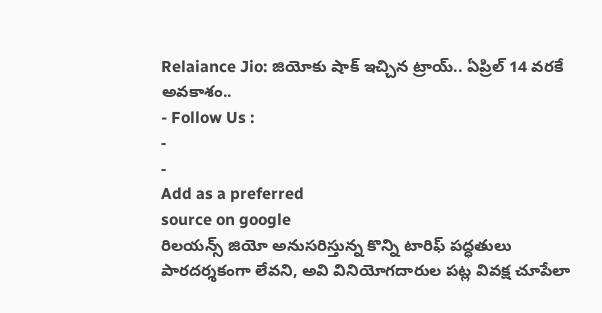Relaiance Jio: జియోకు షాక్ ఇచ్చిన ట్రాయ్.. ఏప్రిల్ 14 వరకే అవకాశం..
- Follow Us :
-
-
Add as a preferred
source on google
రిలయన్స్ జియో అనుసరిస్తున్న కొన్ని టారిఫ్ పద్ధతులు పారదర్శకంగా లేవని, అవి వినియోగదారుల పట్ల వివక్ష చూపేలా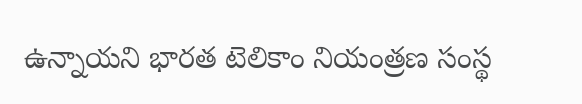ఉన్నాయని భారత టెలికాం నియంత్రణ సంస్థ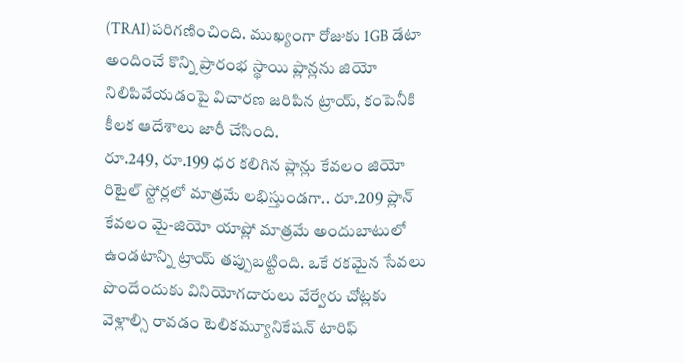(TRAI)పరిగణించింది. ముఖ్యంగా రోజుకు 1GB డేటా అందించే కొన్ని ప్రారంభ స్థాయి ప్లాన్లను జియో నిలిపివేయడంపై విచారణ జరిపిన ట్రాయ్, కంపెనీకి కీలక ఆదేశాలు జారీ చేసింది.
రూ.249, రూ.199 ధర కలిగిన ప్లాన్లు కేవలం జియో రిటైల్ స్టోర్లలో మాత్రమే లభిస్తుండగా.. రూ.209 ప్లాన్ కేవలం మై-జియో యాప్లో మాత్రమే అందుబాటులో ఉండటాన్ని ట్రాయ్ తప్పుబట్టింది. ఒకే రకమైన సేవలు పొందేందుకు వినియోగదారులు వేర్వేరు చోట్లకు వెళ్లాల్సి రావడం టెలికమ్యూనికేషన్ టారిఫ్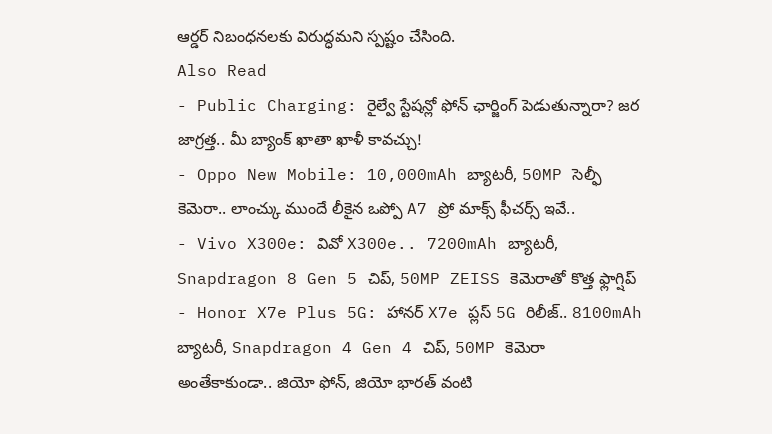ఆర్డర్ నిబంధనలకు విరుద్ధమని స్పష్టం చేసింది.
Also Read
- Public Charging: రైల్వే స్టేషన్లో ఫోన్ ఛార్జింగ్ పెడుతున్నారా? జర జాగ్రత్త.. మీ బ్యాంక్ ఖాతా ఖాళీ కావచ్చు!
- Oppo New Mobile: 10,000mAh బ్యాటరీ, 50MP సెల్ఫీ కెమెరా.. లాంచ్కు ముందే లీకైన ఒప్పో A7 ప్రో మాక్స్ ఫీచర్స్ ఇవే..
- Vivo X300e: వివో X300e.. 7200mAh బ్యాటరీ, Snapdragon 8 Gen 5 చిప్, 50MP ZEISS కెమెరాతో కొత్త ఫ్లాగ్షిప్
- Honor X7e Plus 5G: హానర్ X7e ప్లస్ 5G రిలీజ్.. 8100mAh బ్యాటరీ, Snapdragon 4 Gen 4 చిప్, 50MP కెమెరా
అంతేకాకుండా.. జియో ఫోన్, జియో భారత్ వంటి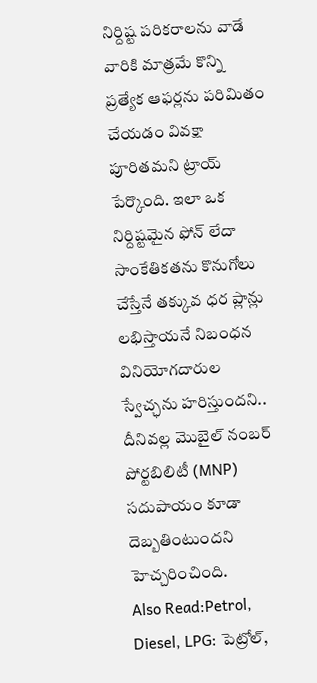నిర్దిష్ట పరికరాలను వాడే వారికి మాత్రమే కొన్ని ప్రత్యేక ఆఫర్లను పరిమితం చేయడం వివక్షా పూరితమని ట్రాయ్ పేర్కొంది. ఇలా ఒక నిర్దిష్టమైన ఫోన్ లేదా సాంకేతికతను కొనుగోలు చేస్తేనే తక్కువ ధర ప్లాన్లు లభిస్తాయనే నిబంధన వినియోగదారుల స్వేచ్ఛను హరిస్తుందని.. దీనివల్ల మొబైల్ నంబర్ పోర్టబిలిటీ (MNP) సదుపాయం కూడా దెబ్బతింటుందని హెచ్చరించింది.
Also Read:Petrol, Diesel, LPG: పెట్రోల్,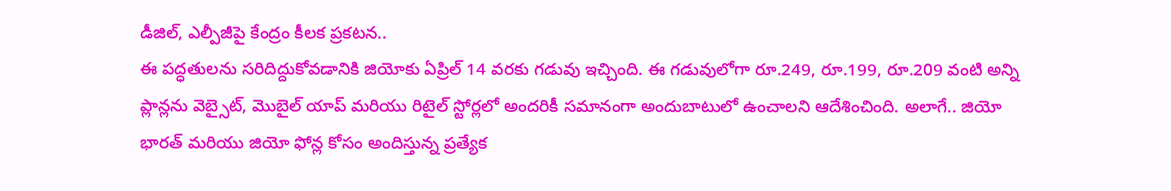డీజిల్, ఎల్పీజీపై కేంద్రం కీలక ప్రకటన..
ఈ పద్ధతులను సరిదిద్దుకోవడానికి జియోకు ఏప్రిల్ 14 వరకు గడువు ఇచ్చింది. ఈ గడువులోగా రూ.249, రూ.199, రూ.209 వంటి అన్ని ప్లాన్లను వెబ్సైట్, మొబైల్ యాప్ మరియు రిటైల్ స్టోర్లలో అందరికీ సమానంగా అందుబాటులో ఉంచాలని ఆదేశించింది. అలాగే.. జియో భారత్ మరియు జియో ఫోన్ల కోసం అందిస్తున్న ప్రత్యేక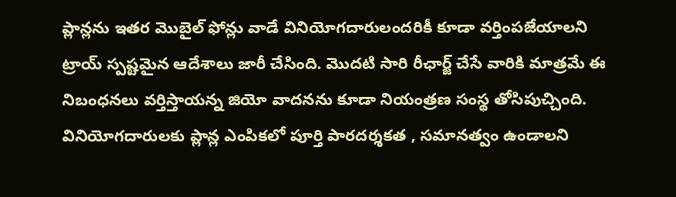ప్లాన్లను ఇతర మొబైల్ ఫోన్లు వాడే వినియోగదారులందరికీ కూడా వర్తింపజేయాలని ట్రాయ్ స్పష్టమైన ఆదేశాలు జారీ చేసింది. మొదటి సారి రీఛార్జ్ చేసే వారికి మాత్రమే ఈ నిబంధనలు వర్తిస్తాయన్న జియో వాదనను కూడా నియంత్రణ సంస్థ తోసిపుచ్చింది. వినియోగదారులకు ప్లాన్ల ఎంపికలో పూర్తి పారదర్శకత , సమానత్వం ఉండాలని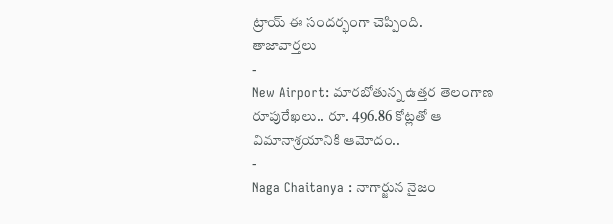ట్రాయ్ ఈ సందర్భంగా చెప్పింది.
తాజావార్తలు
-
New Airport: మారబోతున్న ఉత్తర తెలంగాణ రూపురేఖలు.. రూ. 496.86 కోట్లతో ఆ విమానాశ్రయానికి ఆమోదం..
-
Naga Chaitanya : నాగార్జున నైజం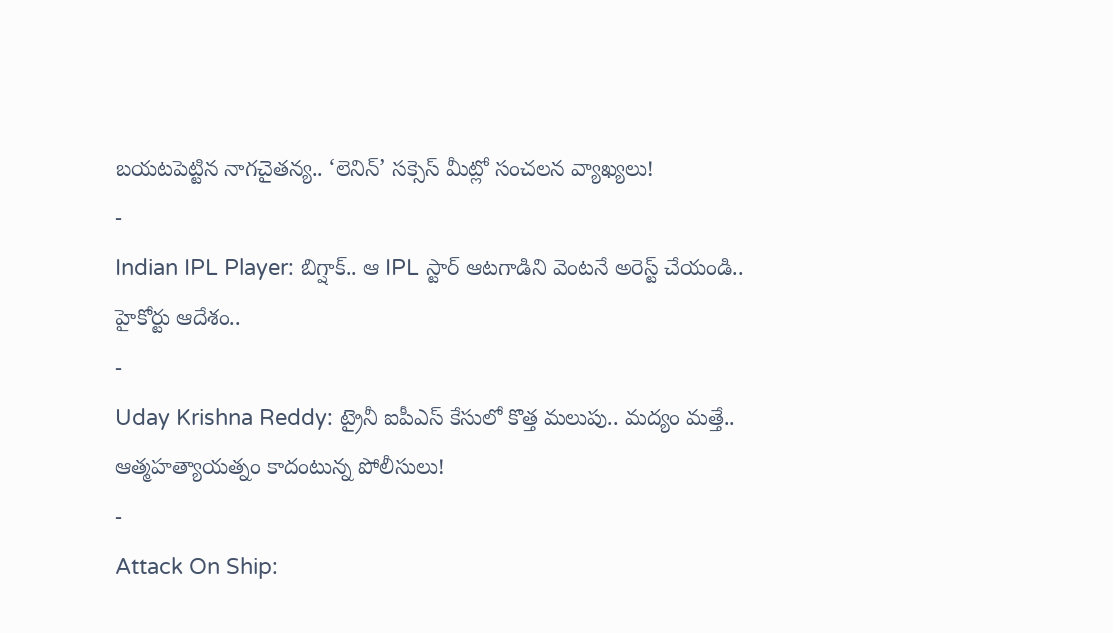బయటపెట్టిన నాగచైతన్య.. ‘లెనిన్’ సక్సెస్ మీట్లో సంచలన వ్యాఖ్యలు!
-
Indian IPL Player: బిగ్షాక్.. ఆ IPL స్టార్ ఆటగాడిని వెంటనే అరెస్ట్ చేయండి.. హైకోర్టు ఆదేశం..
-
Uday Krishna Reddy: ట్రైనీ ఐపీఎస్ కేసులో కొత్త మలుపు.. మద్యం మత్తే.. ఆత్మహత్యాయత్నం కాదంటున్న పోలీసులు!
-
Attack On Ship: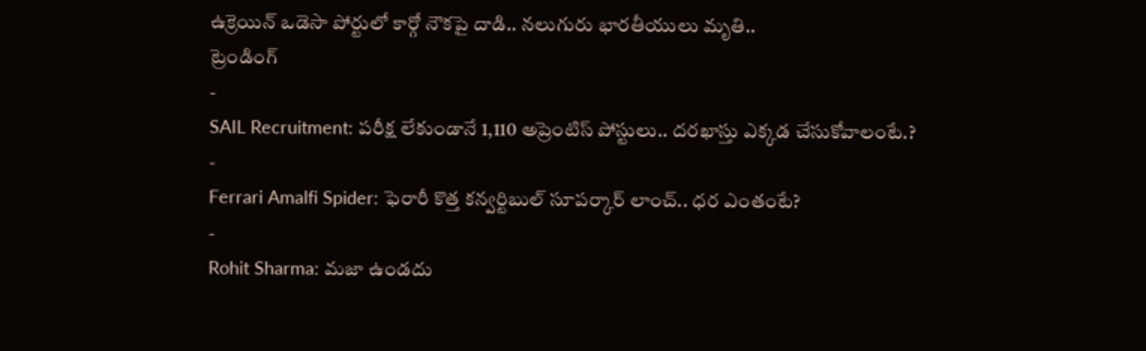ఉక్రెయిన్ ఒడెసా పోర్టులో కార్గో నౌకపై దాడి.. నలుగురు భారతీయులు మృతి..
ట్రెండింగ్
-
SAIL Recruitment: పరీక్ష లేకుండానే 1,110 అప్రెంటిస్ పోస్టులు.. దరఖాస్తు ఎక్కడ చేసుకోవాలంటే.?
-
Ferrari Amalfi Spider: ఫెరారీ కొత్త కన్వర్టిబుల్ సూపర్కార్ లాంచ్.. ధర ఎంతంటే?
-
Rohit Sharma: మజా ఉండదు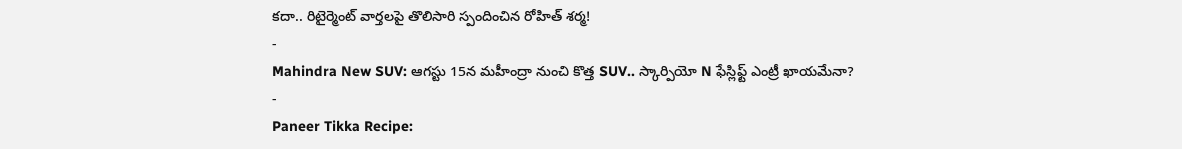కదా.. రిటైర్మెంట్ వార్తలపై తొలిసారి స్పందించిన రోహిత్ శర్మ!
-
Mahindra New SUV: ఆగస్టు 15న మహీంద్రా నుంచి కొత్త SUV.. స్కార్పియో N ఫేస్లిఫ్ట్ ఎంట్రీ ఖాయమేనా?
-
Paneer Tikka Recipe: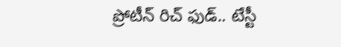ప్రోటీన్ రిచ్ ఫుడ్.. టేస్టీ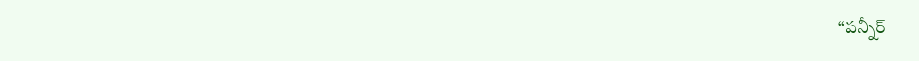“పన్నీర్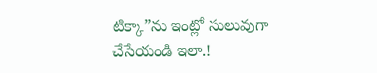టిక్కా”ను ఇంట్లో సులువుగా చేసేయండి ఇలా.!